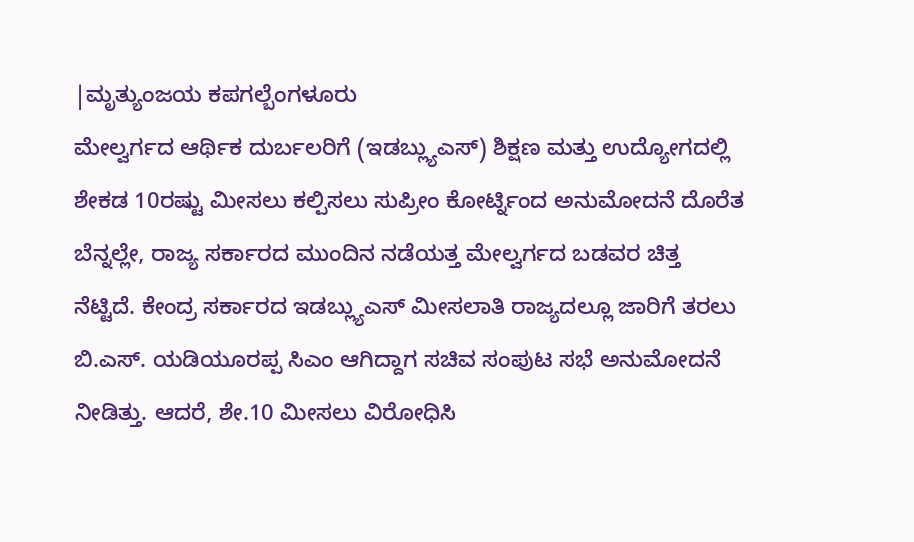|ಮೃತ್ಯುಂಜಯ ಕಪಗಲ್ಬೆಂಗಳೂರು
ಮೇಲ್ವರ್ಗದ ಆರ್ಥಿಕ ದುರ್ಬಲರಿಗೆ (ಇಡಬ್ಲ್ಯುಎಸ್) ಶಿಕ್ಷಣ ಮತ್ತು ಉದ್ಯೋಗದಲ್ಲಿ ಶೇಕಡ 10ರಷ್ಟು ಮೀಸಲು ಕಲ್ಪಿಸಲು ಸುಪ್ರೀಂ ಕೋರ್ಟ್ನಿಂದ ಅನುಮೋದನೆ ದೊರೆತ ಬೆನ್ನಲ್ಲೇ, ರಾಜ್ಯ ಸರ್ಕಾರದ ಮುಂದಿನ ನಡೆಯತ್ತ ಮೇಲ್ವರ್ಗದ ಬಡವರ ಚಿತ್ತ ನೆಟ್ಟಿದೆ. ಕೇಂದ್ರ ಸರ್ಕಾರದ ಇಡಬ್ಲ್ಯುಎಸ್ ಮೀಸಲಾತಿ ರಾಜ್ಯದಲ್ಲೂ ಜಾರಿಗೆ ತರಲು ಬಿ.ಎಸ್. ಯಡಿಯೂರಪ್ಪ ಸಿಎಂ ಆಗಿದ್ದಾಗ ಸಚಿವ ಸಂಪುಟ ಸಭೆ ಅನುಮೋದನೆ ನೀಡಿತ್ತು. ಆದರೆ, ಶೇ.10 ಮೀಸಲು ವಿರೋಧಿಸಿ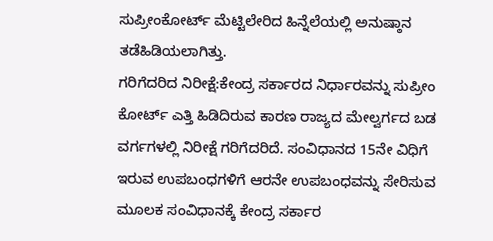ಸುಪ್ರೀಂಕೋರ್ಟ್ ಮೆಟ್ಟಿಲೇರಿದ ಹಿನ್ನೆಲೆಯಲ್ಲಿ ಅನುಷ್ಠಾನ ತಡೆಹಿಡಿಯಲಾಗಿತ್ತು.
ಗರಿಗೆದರಿದ ನಿರೀಕ್ಷೆ:ಕೇಂದ್ರ ಸರ್ಕಾರದ ನಿರ್ಧಾರವನ್ನು ಸುಪ್ರೀಂ ಕೋರ್ಟ್ ಎತ್ತಿ ಹಿಡಿದಿರುವ ಕಾರಣ ರಾಜ್ಯದ ಮೇಲ್ವರ್ಗದ ಬಡ ವರ್ಗಗಳಲ್ಲಿ ನಿರೀಕ್ಷೆ ಗರಿಗೆದರಿದೆ. ಸಂವಿಧಾನದ 15ನೇ ವಿಧಿಗೆ ಇರುವ ಉಪಬಂಧಗಳಿಗೆ ಆರನೇ ಉಪಬಂಧವನ್ನು ಸೇರಿಸುವ ಮೂಲಕ ಸಂವಿಧಾನಕ್ಕೆ ಕೇಂದ್ರ ಸರ್ಕಾರ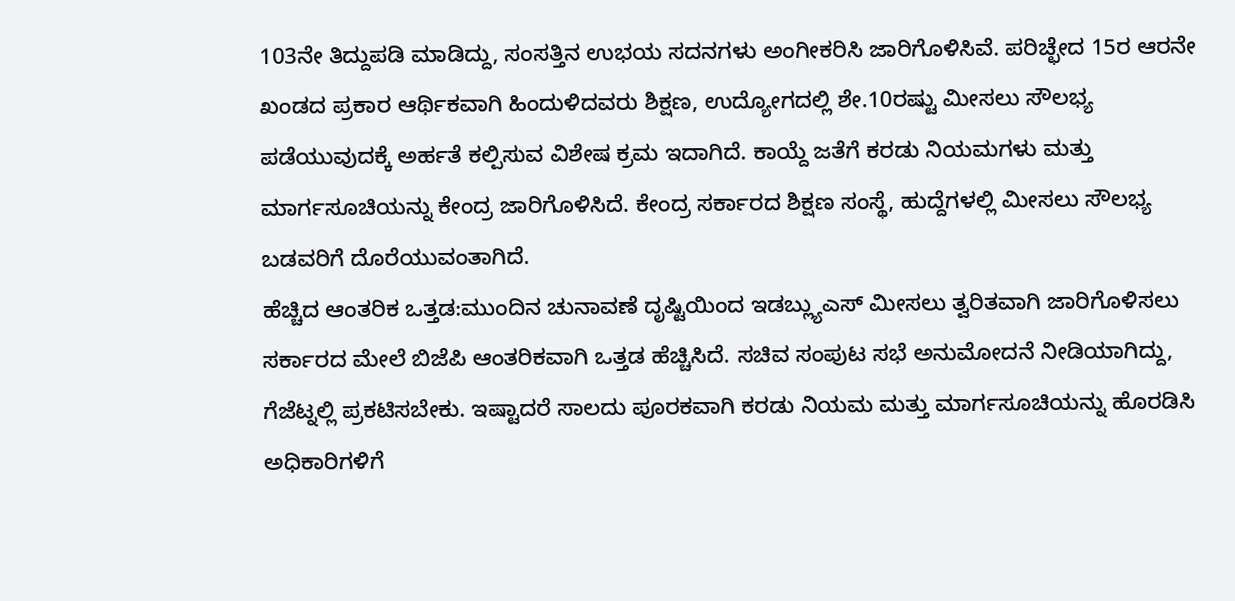103ನೇ ತಿದ್ದುಪಡಿ ಮಾಡಿದ್ದು, ಸಂಸತ್ತಿನ ಉಭಯ ಸದನಗಳು ಅಂಗೀಕರಿಸಿ ಜಾರಿಗೊಳಿಸಿವೆ. ಪರಿಚ್ಛೇದ 15ರ ಆರನೇ ಖಂಡದ ಪ್ರಕಾರ ಆರ್ಥಿಕವಾಗಿ ಹಿಂದುಳಿದವರು ಶಿಕ್ಷಣ, ಉದ್ಯೋಗದಲ್ಲಿ ಶೇ.10ರಷ್ಟು ಮೀಸಲು ಸೌಲಭ್ಯ ಪಡೆಯುವುದಕ್ಕೆ ಅರ್ಹತೆ ಕಲ್ಪಿಸುವ ವಿಶೇಷ ಕ್ರಮ ಇದಾಗಿದೆ. ಕಾಯ್ದೆ ಜತೆಗೆ ಕರಡು ನಿಯಮಗಳು ಮತ್ತು ಮಾರ್ಗಸೂಚಿಯನ್ನು ಕೇಂದ್ರ ಜಾರಿಗೊಳಿಸಿದೆ. ಕೇಂದ್ರ ಸರ್ಕಾರದ ಶಿಕ್ಷಣ ಸಂಸ್ಥೆ, ಹುದ್ದೆಗಳಲ್ಲಿ ಮೀಸಲು ಸೌಲಭ್ಯ ಬಡವರಿಗೆ ದೊರೆಯುವಂತಾಗಿದೆ.
ಹೆಚ್ಚಿದ ಆಂತರಿಕ ಒತ್ತಡ:ಮುಂದಿನ ಚುನಾವಣೆ ದೃಷ್ಟಿಯಿಂದ ಇಡಬ್ಲ್ಯುಎಸ್ ಮೀಸಲು ತ್ವರಿತವಾಗಿ ಜಾರಿಗೊಳಿಸಲು ಸರ್ಕಾರದ ಮೇಲೆ ಬಿಜೆಪಿ ಆಂತರಿಕವಾಗಿ ಒತ್ತಡ ಹೆಚ್ಚಿಸಿದೆ. ಸಚಿವ ಸಂಪುಟ ಸಭೆ ಅನುಮೋದನೆ ನೀಡಿಯಾಗಿದ್ದು, ಗೆಜೆಟ್ನಲ್ಲಿ ಪ್ರಕಟಿಸಬೇಕು. ಇಷ್ಟಾದರೆ ಸಾಲದು ಪೂರಕವಾಗಿ ಕರಡು ನಿಯಮ ಮತ್ತು ಮಾರ್ಗಸೂಚಿಯನ್ನು ಹೊರಡಿಸಿ ಅಧಿಕಾರಿಗಳಿಗೆ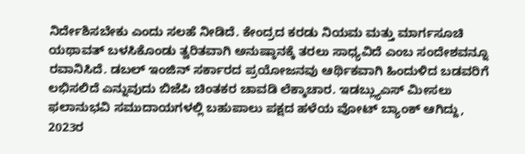ನಿರ್ದೇಶಿಸಬೇಕು ಎಂದು ಸಲಹೆ ನೀಡಿದೆ. ಕೇಂದ್ರದ ಕರಡು ನಿಯಮ ಮತ್ತು ಮಾರ್ಗಸೂಚಿ ಯಥಾವತ್ ಬಳಸಿಕೊಂಡು ತ್ವರಿತವಾಗಿ ಅನುಷ್ಠಾನಕ್ಕೆ ತರಲು ಸಾಧ್ಯವಿದೆ ಎಂಬ ಸಂದೇಶವನ್ನೂ ರವಾನಿಸಿದೆ. ಡಬಲ್ ಇಂಜಿನ್ ಸರ್ಕಾರದ ಪ್ರಯೋಜನವು ಆರ್ಥಿಕವಾಗಿ ಹಿಂದುಳಿದ ಬಡವರಿಗೆ ಲಭಿಸಲಿದೆ ಎನ್ನುವುದು ಬಿಜೆಪಿ ಚಿಂತಕರ ಚಾವಡಿ ಲೆಕ್ಕಾಚಾರ. ಇಡಬ್ಲ್ಯುಎಸ್ ಮೀಸಲು ಫಲಾನುಭವಿ ಸಮುದಾಯಗಳಲ್ಲಿ ಬಹುಪಾಲು ಪಕ್ಷದ ಹಳೆಯ ವೋಟ್ ಬ್ಯಾಂಕ್ ಆಗಿದ್ದು, 2023ರ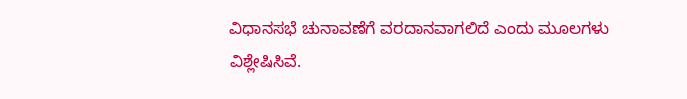ವಿಧಾನಸಭೆ ಚುನಾವಣೆಗೆ ವರದಾನವಾಗಲಿದೆ ಎಂದು ಮೂಲಗಳು ವಿಶ್ಲೇಷಿಸಿವೆ.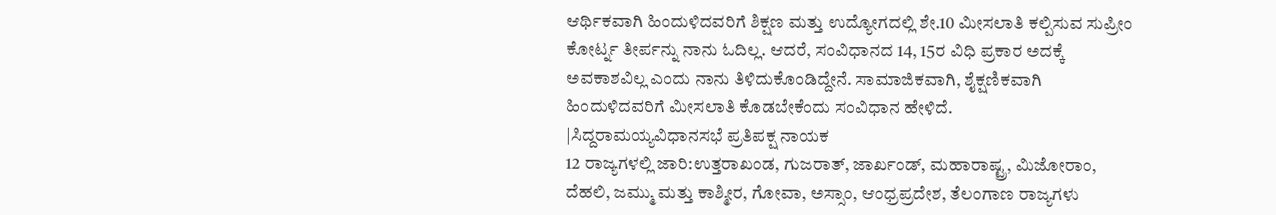ಆರ್ಥಿಕವಾಗಿ ಹಿಂದುಳಿದವರಿಗೆ ಶಿಕ್ಷಣ ಮತ್ತು ಉದ್ಯೋಗದಲ್ಲಿ ಶೇ.10 ಮೀಸಲಾತಿ ಕಲ್ಪಿಸುವ ಸುಪ್ರೀಂ ಕೋರ್ಟ್ನ ತೀರ್ಪನ್ನು ನಾನು ಓದಿಲ್ಲ. ಆದರೆ, ಸಂವಿಧಾನದ 14, 15ರ ವಿಧಿ ಪ್ರಕಾರ ಅದಕ್ಕೆ ಅವಕಾಶವಿಲ್ಲ ಎಂದು ನಾನು ತಿಳಿದುಕೊಂಡಿದ್ದೇನೆ. ಸಾಮಾಜಿಕವಾಗಿ, ಶೈಕ್ಷಣಿಕವಾಗಿ ಹಿಂದುಳಿದವರಿಗೆ ಮೀಸಲಾತಿ ಕೊಡಬೇಕೆಂದು ಸಂವಿಧಾನ ಹೇಳಿದೆ.
|ಸಿದ್ದರಾಮಯ್ಯವಿಧಾನಸಭೆ ಪ್ರತಿಪಕ್ಷ ನಾಯಕ
12 ರಾಜ್ಯಗಳಲ್ಲಿ ಜಾರಿ:ಉತ್ತರಾಖಂಡ, ಗುಜರಾತ್, ಜಾರ್ಖಂಡ್, ಮಹಾರಾಷ್ಟ್ರ, ಮಿಜೋರಾಂ, ದೆಹಲಿ, ಜಮ್ಮು ಮತ್ತು ಕಾಶ್ಮೀರ, ಗೋವಾ, ಅಸ್ಸಾಂ, ಆಂಧ್ರಪ್ರದೇಶ, ತೆಲಂಗಾಣ ರಾಜ್ಯಗಳು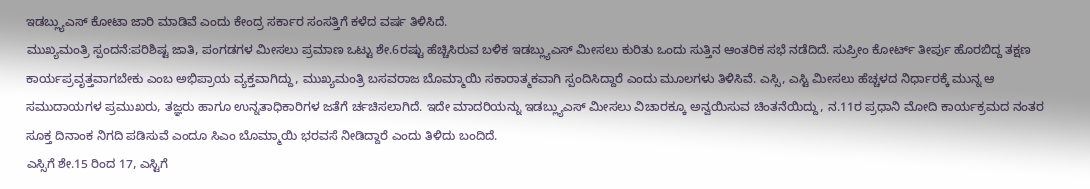ಇಡಬ್ಲ್ಯುಎಸ್ ಕೋಟಾ ಜಾರಿ ಮಾಡಿವೆ ಎಂದು ಕೇಂದ್ರ ಸರ್ಕಾರ ಸಂಸತ್ತಿಗೆ ಕಳೆದ ವರ್ಷ ತಿಳಿಸಿದೆ.
ಮುಖ್ಯಮಂತ್ರಿ ಸ್ಪಂದನೆ:ಪರಿಶಿಷ್ಟ ಜಾತಿ, ಪಂಗಡಗಳ ಮೀಸಲು ಪ್ರಮಾಣ ಒಟ್ಟು ಶೇ.6ರಷ್ಟು ಹೆಚ್ಚಿಸಿರುವ ಬಳಿಕ ಇಡಬ್ಲ್ಯುಎಸ್ ಮೀಸಲು ಕುರಿತು ಒಂದು ಸುತ್ತಿನ ಆಂತರಿಕ ಸಭೆ ನಡೆದಿದೆ. ಸುಪ್ರೀಂ ಕೋರ್ಟ್ ತೀರ್ಪು ಹೊರಬಿದ್ದ ತಕ್ಷಣ ಕಾರ್ಯಪ್ರವೃತ್ತವಾಗಬೇಕು ಎಂಬ ಅಭಿಪ್ರಾಯ ವ್ಯಕ್ತವಾಗಿದ್ದು, ಮುಖ್ಯಮಂತ್ರಿ ಬಸವರಾಜ ಬೊಮ್ಮಾಯಿ ಸಕಾರಾತ್ಮಕವಾಗಿ ಸ್ಪಂದಿಸಿದ್ದಾರೆ ಎಂದು ಮೂಲಗಳು ತಿಳಿಸಿವೆ. ಎಸ್ಸಿ, ಎಸ್ಟಿ ಮೀಸಲು ಹೆಚ್ಚಳದ ನಿರ್ಧಾರಕ್ಕೆ ಮುನ್ನ ಆ ಸಮುದಾಯಗಳ ಪ್ರಮುಖರು, ತಜ್ಞರು ಹಾಗೂ ಉನ್ನತಾಧಿಕಾರಿಗಳ ಜತೆಗೆ ರ್ಚಚಿಸಲಾಗಿದೆ. ಇದೇ ಮಾದರಿಯನ್ನು ಇಡಬ್ಲ್ಯುಎಸ್ ಮೀಸಲು ವಿಚಾರಕ್ಕೂ ಅನ್ವಯಿಸುವ ಚಿಂತನೆಯಿದ್ದು, ನ.11ರ ಪ್ರಧಾನಿ ಮೋದಿ ಕಾರ್ಯಕ್ರಮದ ನಂತರ ಸೂಕ್ತ ದಿನಾಂಕ ನಿಗದಿ ಪಡಿಸುವೆ ಎಂದೂ ಸಿಎಂ ಬೊಮ್ಮಾಯಿ ಭರವಸೆ ನೀಡಿದ್ದಾರೆ ಎಂದು ತಿಳಿದು ಬಂದಿದೆ.
ಎಸ್ಸಿಗೆ ಶೇ.15 ರಿಂದ 17, ಎಸ್ಟಿಗೆ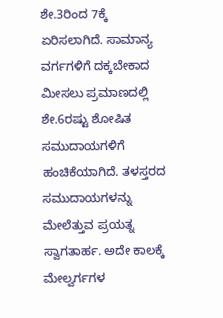ಶೇ.3ರಿಂದ 7ಕ್ಕೆ ಏರಿಸಲಾಗಿದೆ. ಸಾಮಾನ್ಯ ವರ್ಗಗಳಿಗೆ ದಕ್ಕಬೇಕಾದ ಮೀಸಲು ಪ್ರಮಾಣದಲ್ಲಿ ಶೇ.6ರಷ್ಟು ಶೋಷಿತ ಸಮುದಾಯಗಳಿಗೆ ಹಂಚಿಕೆಯಾಗಿದೆ. ತಳಸ್ತರದ ಸಮುದಾಯಗಳನ್ನು ಮೇಲೆತ್ತುವ ಪ್ರಯತ್ನ ಸ್ವಾಗತಾರ್ಹ. ಅದೇ ಕಾಲಕ್ಕೆ ಮೇಲ್ವರ್ಗಗಳ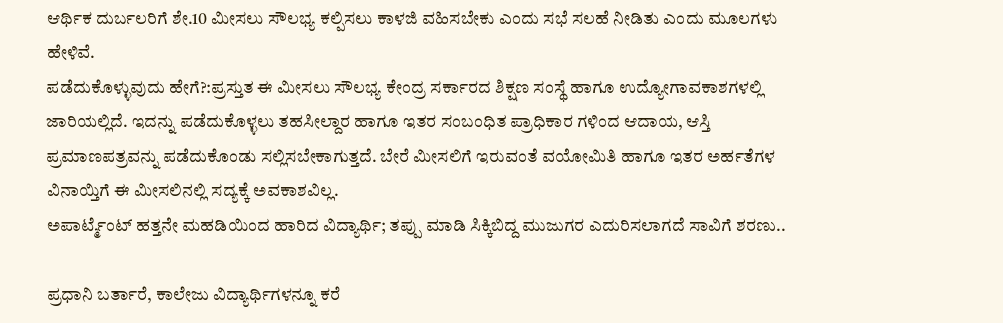ಆರ್ಥಿಕ ದುರ್ಬಲರಿಗೆ ಶೇ.10 ಮೀಸಲು ಸೌಲಭ್ಯ ಕಲ್ಪಿಸಲು ಕಾಳಜಿ ವಹಿಸಬೇಕು ಎಂದು ಸಭೆ ಸಲಹೆ ನೀಡಿತು ಎಂದು ಮೂಲಗಳು ಹೇಳಿವೆ.
ಪಡೆದುಕೊಳ್ಳುವುದು ಹೇಗೆ?:ಪ್ರಸ್ತುತ ಈ ಮೀಸಲು ಸೌಲಭ್ಯ ಕೇಂದ್ರ ಸರ್ಕಾರದ ಶಿಕ್ಷಣ ಸಂಸ್ಥೆ ಹಾಗೂ ಉದ್ಯೋಗಾವಕಾಶಗಳಲ್ಲಿ ಜಾರಿಯಲ್ಲಿದೆ. ಇದನ್ನು ಪಡೆದುಕೊಳ್ಳಲು ತಹಸೀಲ್ದಾರ ಹಾಗೂ ಇತರ ಸಂಬಂಧಿತ ಪ್ರಾಧಿಕಾರ ಗಳಿಂದ ಆದಾಯ, ಆಸ್ತಿ ಪ್ರಮಾಣಪತ್ರವನ್ನು ಪಡೆದುಕೊಂಡು ಸಲ್ಲಿಸಬೇಕಾಗುತ್ತದೆ. ಬೇರೆ ಮೀಸಲಿಗೆ ಇರುವಂತೆ ವಯೋಮಿತಿ ಹಾಗೂ ಇತರ ಅರ್ಹತೆಗಳ ವಿನಾಯ್ತಿಗೆ ಈ ಮೀಸಲಿನಲ್ಲಿ ಸದ್ಯಕ್ಕೆ ಅವಕಾಶವಿಲ್ಲ.
ಅಪಾರ್ಟ್ಮೆಂಟ್ ಹತ್ತನೇ ಮಹಡಿಯಿಂದ ಹಾರಿದ ವಿದ್ಯಾರ್ಥಿ; ತಪ್ಪು ಮಾಡಿ ಸಿಕ್ಕಿಬಿದ್ದ ಮುಜುಗರ ಎದುರಿಸಲಾಗದೆ ಸಾವಿಗೆ ಶರಣು..

ಪ್ರಧಾನಿ ಬರ್ತಾರೆ, ಕಾಲೇಜು ವಿದ್ಯಾರ್ಥಿಗಳನ್ನೂ ಕರೆ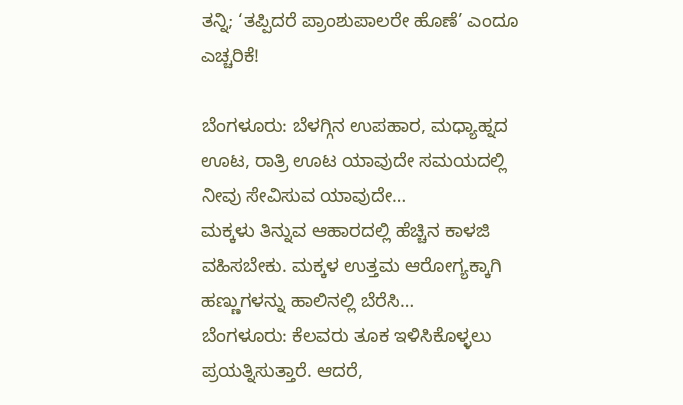ತನ್ನಿ; ‘ತಪ್ಪಿದರೆ ಪ್ರಾಂಶುಪಾಲರೇ ಹೊಣೆ’ ಎಂದೂ ಎಚ್ಚರಿಕೆ!

ಬೆಂಗಳೂರು: ಬೆಳಗ್ಗಿನ ಉಪಹಾರ, ಮಧ್ಯಾಹ್ನದ ಊಟ, ರಾತ್ರಿ ಊಟ ಯಾವುದೇ ಸಮಯದಲ್ಲಿ ನೀವು ಸೇವಿಸುವ ಯಾವುದೇ…
ಮಕ್ಕಳು ತಿನ್ನುವ ಆಹಾರದಲ್ಲಿ ಹೆಚ್ಚಿನ ಕಾಳಜಿ ವಹಿಸಬೇಕು. ಮಕ್ಕಳ ಉತ್ತಮ ಆರೋಗ್ಯಕ್ಕಾಗಿ ಹಣ್ಣುಗಳನ್ನು ಹಾಲಿನಲ್ಲಿ ಬೆರೆಸಿ…
ಬೆಂಗಳೂರು: ಕೆಲವರು ತೂಕ ಇಳಿಸಿಕೊಳ್ಳಲು ಪ್ರಯತ್ನಿಸುತ್ತಾರೆ. ಆದರೆ,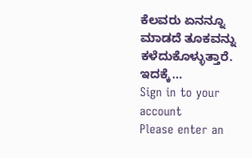ಕೆಲವರು ಏನನ್ನೂ ಮಾಡದೆ ತೂಕವನ್ನು ಕಳೆದುಕೊಳ್ಳುತ್ತಾರೆ. ಇದಕ್ಕೆ…
Sign in to your account
Please enter an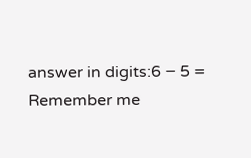answer in digits:6 − 5 =
Remember me